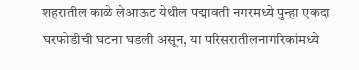शहरातील काळे लेआऊट येथील पद्मावती नगरमध्ये पुन्हा एकदा घरफोडीची घटना घडली असून, या परिसरातीलनागरिकांमध्ये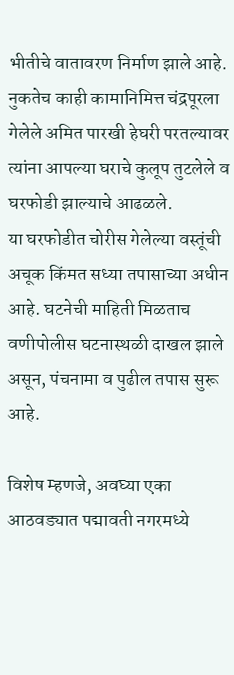भीतीचे वातावरण निर्माण झाले आहे. नुकतेच काही कामानिमित्त चंद्रपूरला गेलेले अमित पारखी हेघरी परतल्यावर त्यांना आपल्या घराचे कुलूप तुटलेले व घरफोडी झाल्याचे आढळले.
या घरफोडीत चोरीस गेलेल्या वस्तूंची अचूक किंमत सध्या तपासाच्या अधीन आहे. घटनेची माहिती मिळताच वणीपोलीस घटनास्थळी दाखल झाले असून, पंचनामा व पुढील तपास सुरू आहे.

विशेष म्हणजे, अवघ्या एका आठवड्यात पद्मावती नगरमध्ये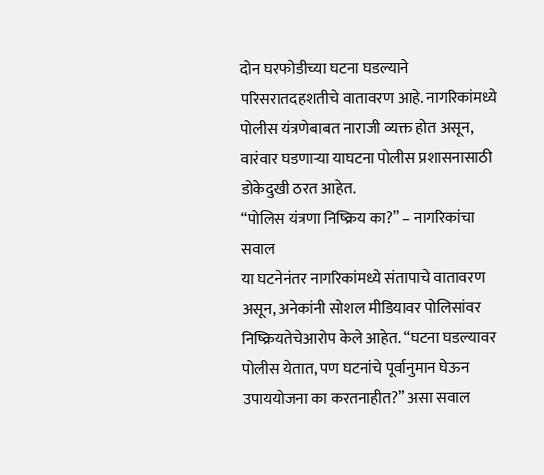दोन घरफोडीच्या घटना घडल्याने परिसरातदहशतीचे वातावरण आहे. नागरिकांमध्ये पोलीस यंत्रणेबाबत नाराजी व्यक्त होत असून, वारंवार घडणाऱ्या याघटना पोलीस प्रशासनासाठी डोकेदुखी ठरत आहेत.
“पोलिस यंत्रणा निष्क्रिय का?” – नागरिकांचा सवाल
या घटनेनंतर नागरिकांमध्ये संतापाचे वातावरण असून, अनेकांनी सोशल मीडियावर पोलिसांवर निष्क्रियतेचेआरोप केले आहेत. “घटना घडल्यावर पोलीस येतात, पण घटनांचे पूर्वानुमान घेऊन उपाययोजना का करतनाहीत?” असा सवाल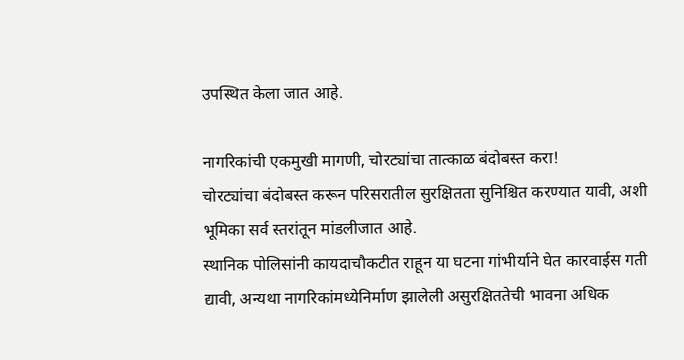उपस्थित केला जात आहे.

नागरिकांची एकमुखी मागणी, चोरट्यांचा तात्काळ बंदोबस्त करा!
चोरट्यांचा बंदोबस्त करून परिसरातील सुरक्षितता सुनिश्चित करण्यात यावी, अशी भूमिका सर्व स्तरांतून मांडलीजात आहे.
स्थानिक पोलिसांनी कायदाचौकटीत राहून या घटना गांभीर्याने घेत कारवाईस गती द्यावी, अन्यथा नागरिकांमध्येनिर्माण झालेली असुरक्षिततेची भावना अधिक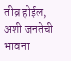तीव्र होईल, अशी जनतेची भावना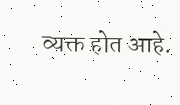व्यक्त होत आहे.